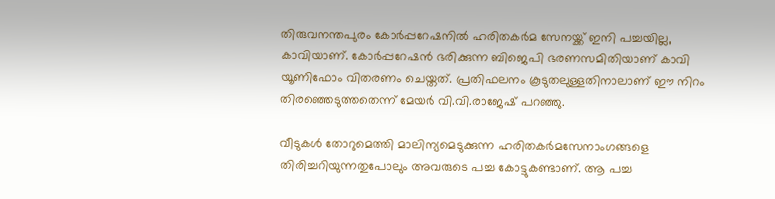തിരുവനന്തപുരം കോര്‍പ്പറേഷനില്‍ ഹരിതകര്‍മ സേനയ്ക്ക് ഇനി പച്ചയില്ല, കാവിയാണ്. കോര്‍പ്പറേഷന്‍ ഭരിക്കുന്ന ബിജെപി ഭരണസമിതിയാണ് കാവി യൂണിഫോം വിതരണം ചെയ്തത്. പ്രതിഫലനം കൂടുതലുള്ളതിനാലാണ് ഈ നിറം തിരഞ്ഞെടുത്തതെന്ന് മേയര്‍ വി.വി.രാജേഷ് പറഞ്ഞു.

വീടുകള്‍ തോറുമെത്തി മാലിന്യമെടുക്കുന്ന ഹരിതകര്‍മസേനാംഗങ്ങളെ തിരിച്ചറിയുന്നതുപോലും അവരുടെ പച്ച കോട്ടുകണ്ടാണ്. ആ പച്ച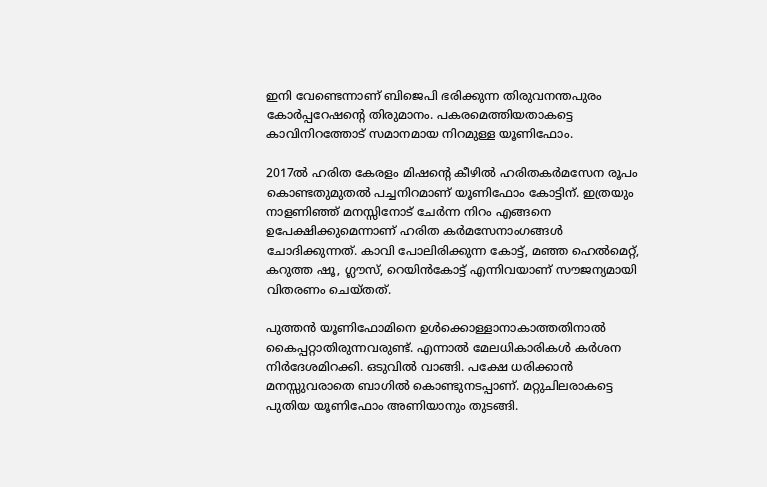ഇനി വേണ്ടെന്നാണ് ബിജെപി ഭരിക്കുന്ന തിരുവനന്തപുരം കോര്‍പ്പറേഷന്‍റെ തിരുമാനം. പകരമെത്തിയതാകട്ടെ കാവിനിറത്തോട് സമാനമായ നിറമുള്ള യൂണിഫോം.

2017ല്‍ ഹരിത കേരളം മിഷന്‍റെ കീഴില്‍ ഹരിതകര്‍മസേന രൂപം കൊണ്ടതുമുതല്‍ പച്ചനിറമാണ് യൂണിഫോം കോട്ടിന്. ഇത്രയും നാളണിഞ്ഞ് മനസ്സിനോട് ചേര്‍ന്ന നിറം എങ്ങനെ ഉപേക്ഷിക്കുമെന്നാണ് ഹരിത കര്‍മസേനാംഗങ്ങള്‍ ചോദിക്കുന്നത്. കാവി പോലിരിക്കുന്ന കോട്ട്, മഞ്ഞ ഹെല്‍മെറ്റ്, കറുത്ത ഷൂ, ഗ്ലൗസ്, റെയിന്‍കോട്ട് എന്നിവയാണ് സൗജന്യമായി വിതരണം ചെയ്തത്.

പുത്തന്‍ യൂണിഫോമിനെ ഉള്‍ക്കൊള്ളാനാകാത്തതിനാല്‍ കൈപ്പറ്റാതിരുന്നവരുണ്ട്. എന്നാല്‍ മേലധികാരികള്‍ കര്‍ശന നിര്‍ദേശമിറക്കി. ഒടുവില്‍ വാങ്ങി. പക്ഷേ ധരിക്കാന്‍ മനസ്സുവരാതെ ബാഗില്‍ കൊണ്ടുനടപ്പാണ്. മറ്റുചിലരാകട്ടെ പുതിയ യൂണിഫോം അണിയാനും തുടങ്ങി.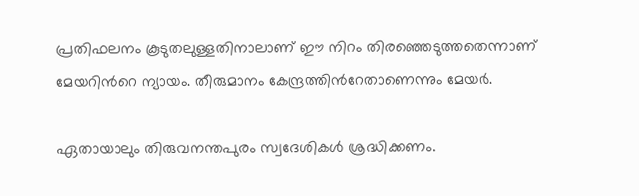പ്രതിഫലനം കൂടുതലുള്ളതിനാലാണ് ഈ നിറം തിരഞ്ഞെടുത്തതെന്നാണ് മേയറിന്‍റെ ന്യായം. തീരുമാനം കേന്ദ്രത്തിന്‍റേതാണെന്നും മേയര്‍.

ഏതായാലും തിരുവനന്തപുരം സ്വദേശികള്‍ ശ്രദ്ധിക്കണം.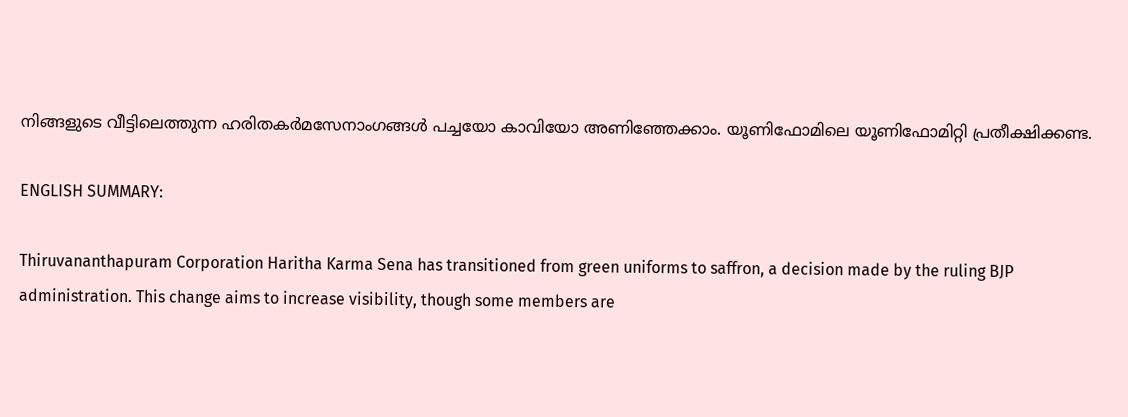നിങ്ങളുടെ വീട്ടിലെത്തുന്ന ഹരിതകര്‍മസേനാംഗങ്ങള്‍ പച്ചയോ കാവിയോ അണിഞ്ഞേക്കാം. യൂണിഫോമിലെ യൂണിഫോമിറ്റി പ്രതീക്ഷിക്കണ്ട.

ENGLISH SUMMARY:

Thiruvananthapuram Corporation Haritha Karma Sena has transitioned from green uniforms to saffron, a decision made by the ruling BJP administration. This change aims to increase visibility, though some members are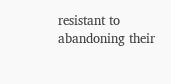resistant to abandoning their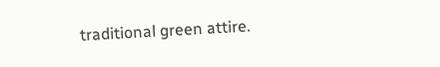traditional green attire.